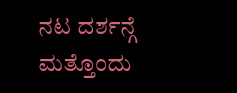ನಟ ದರ್ಶನ್ಗೆ ಮತ್ತೊಂದು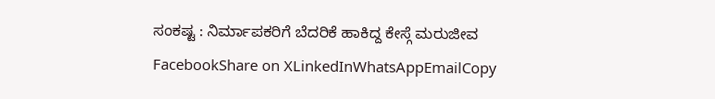ಸಂಕಷ್ಟ : ನಿರ್ಮಾಪಕರಿಗೆ ಬೆದರಿಕೆ ಹಾಕಿದ್ದ ಕೇಸ್ಗೆ ಮರುಜೀವ
FacebookShare on XLinkedInWhatsAppEmailCopy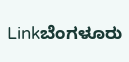Linkಬೆಂಗಳೂರು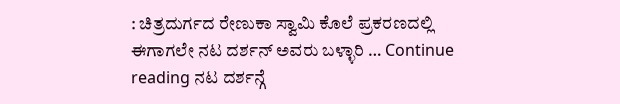: ಚಿತ್ರದುರ್ಗದ ರೇಣುಕಾ ಸ್ವಾಮಿ ಕೊಲೆ ಪ್ರಕರಣದಲ್ಲಿ ಈಗಾಗಲೇ ನಟ ದರ್ಶನ್ ಅವರು ಬಳ್ಳಾರಿ … Continue reading ನಟ ದರ್ಶನ್ಗೆ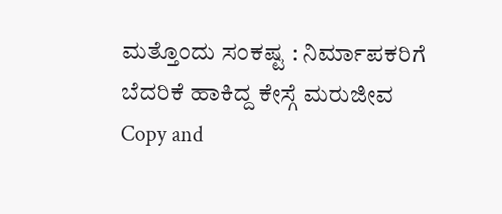ಮತ್ತೊಂದು ಸಂಕಷ್ಟ : ನಿರ್ಮಾಪಕರಿಗೆ ಬೆದರಿಕೆ ಹಾಕಿದ್ದ ಕೇಸ್ಗೆ ಮರುಜೀವ
Copy and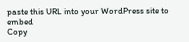paste this URL into your WordPress site to embed
Copy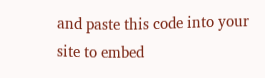and paste this code into your site to embed